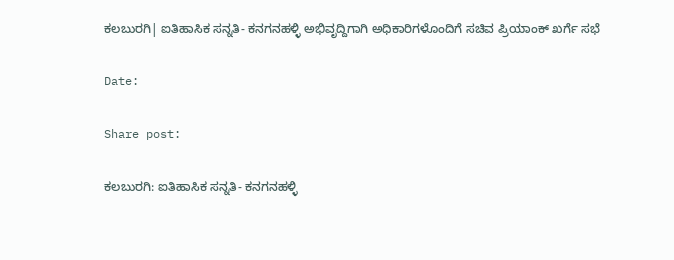ಕಲಬುರಗಿ| ಐತಿಹಾಸಿಕ ಸನ್ನತಿ- ಕನಗನಹಳ್ಳಿ ಅಭಿವೃದ್ದಿಗಾಗಿ ಅಧಿಕಾರಿಗಳೊಂದಿಗೆ ಸಚಿವ ಪ್ರಿಯಾಂಕ್ ಖರ್ಗೆ ಸಭೆ

Date:

Share post:

ಕಲಬುರಗಿ: ಐತಿಹಾಸಿಕ ಸನ್ನತಿ- ಕನಗನಹಳ್ಳಿ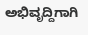ಅಭಿವೃದ್ದಿಗಾಗಿ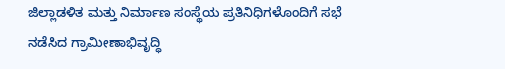ಜಿಲ್ಲಾಡಳಿತ ಮತ್ತು ನಿರ್ಮಾಣ ಸಂಸ್ಥೆಯ ಪ್ರತಿನಿಧಿಗಳೊಂದಿಗೆ ಸಭೆ ನಡೆಸಿದ ಗ್ರಾಮೀಣಾಭಿವೃದ್ಧಿ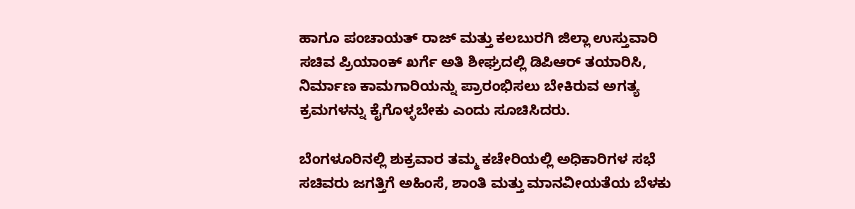ಹಾಗೂ ಪಂಚಾಯತ್ ರಾಜ್ ಮತ್ತು ಕಲಬುರಗಿ ಜಿಲ್ಲಾ ಉಸ್ತುವಾರಿ ಸಚಿವ ಪ್ರಿಯಾಂಕ್ ಖರ್ಗೆ ಅತಿ ಶೀಘ್ರದಲ್ಲಿ ಡಿಪಿಆರ್ ತಯಾರಿಸಿ, ನಿರ್ಮಾಣ ಕಾಮಗಾರಿಯನ್ನು ಪ್ರಾರಂಭಿಸಲು ಬೇಕಿರುವ ಅಗತ್ಯ ಕ್ರಮಗಳನ್ನು ಕೈಗೊಳ್ಳಬೇಕು ಎಂದು ಸೂಚಿಸಿದರು.

ಬೆಂಗಳೂರಿನಲ್ಲಿ ಶುಕ್ರವಾರ ತಮ್ಮ ಕಚೇರಿಯಲ್ಲಿ ಅಧಿಕಾರಿಗಳ ಸಭೆ ಸಚಿವರು‌ ಜಗತ್ತಿಗೆ ಅಹಿಂಸೆ, ಶಾಂತಿ ಮತ್ತು ಮಾನವೀಯತೆಯ ಬೆಳಕು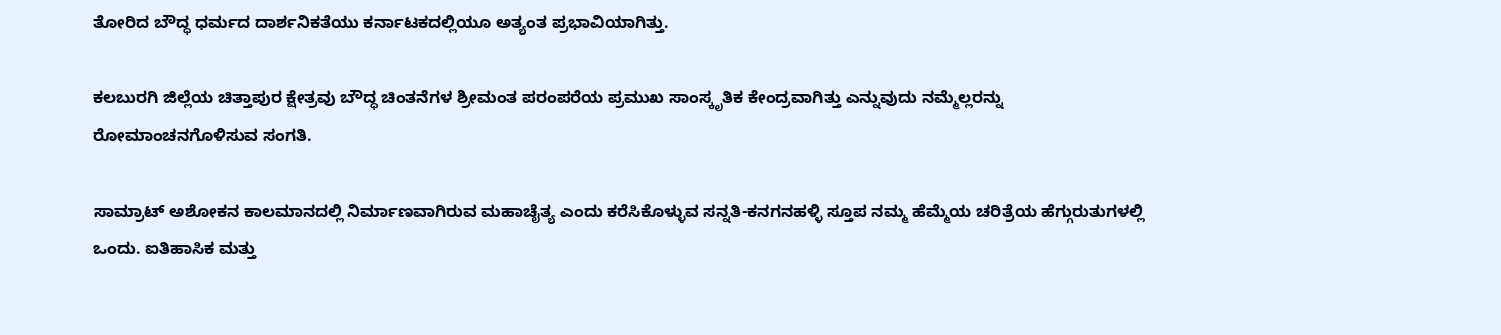ತೋರಿದ ಬೌದ್ಧ ಧರ್ಮದ ದಾರ್ಶನಿಕತೆಯು ಕರ್ನಾಟಕದಲ್ಲಿಯೂ ಅತ್ಯಂತ ಪ್ರಭಾವಿಯಾಗಿತ್ತು.

ಕಲಬುರಗಿ ಜಿಲ್ಲೆಯ ಚಿತ್ತಾಪುರ ಕ್ಷೇತ್ರವು ಬೌದ್ಧ ಚಿಂತನೆಗಳ ಶ್ರೀಮಂತ ಪರಂಪರೆಯ ಪ್ರಮುಖ ಸಾಂಸ್ಕೃತಿಕ ಕೇಂದ್ರವಾಗಿತ್ತು ಎನ್ನುವುದು ನಮ್ಮೆಲ್ಲರನ್ನು ರೋಮಾಂಚನಗೊಳಿಸುವ ಸಂಗತಿ.

ಸಾಮ್ರಾಟ್ ಅಶೋಕನ ಕಾಲಮಾನದಲ್ಲಿ ನಿರ್ಮಾಣವಾಗಿರುವ ಮಹಾಚೈತ್ಯ ಎಂದು ಕರೆಸಿಕೊಳ್ಳುವ ಸನ್ನತಿ-ಕನಗನಹಳ್ಳಿ ಸ್ತೂಪ ನಮ್ಮ ಹೆಮ್ಮೆಯ ಚರಿತ್ರೆಯ ಹೆಗ್ಗುರುತುಗಳಲ್ಲಿ ಒಂದು. ಐತಿಹಾಸಿಕ ಮತ್ತು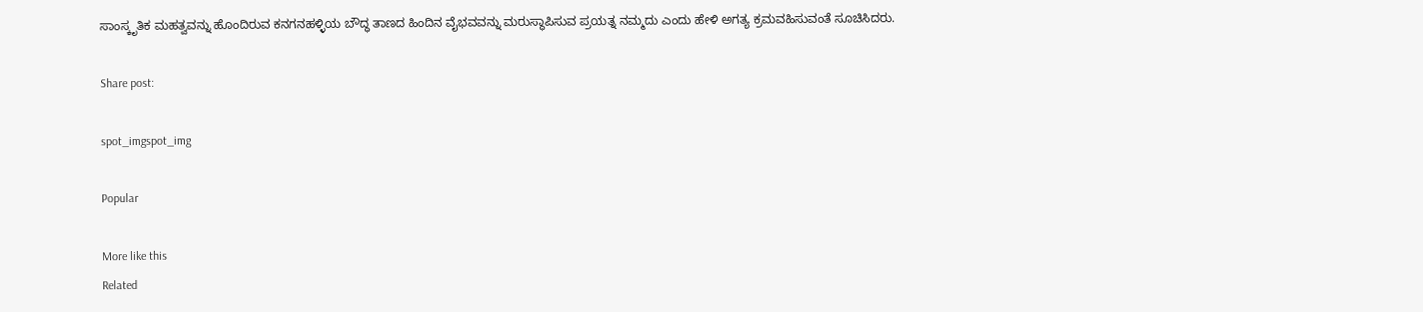ಸಾಂಸ್ಕೃತಿಕ ಮಹತ್ವವನ್ನು ಹೊಂದಿರುವ ಕನಗನಹಳ್ಳಿಯ ಬೌದ್ಧ ತಾಣದ ಹಿಂದಿನ ವೈಭವವನ್ನು ಮರುಸ್ಥಾಪಿಸುವ ಪ್ರಯತ್ನ ನಮ್ಮದು ಎಂದು ಹೇಳಿ ಅಗತ್ಯ ಕ್ರಮವಹಿಸುವಂತೆ ಸೂಚಿಸಿದರು.

Share post:

spot_imgspot_img

Popular

More like this
Related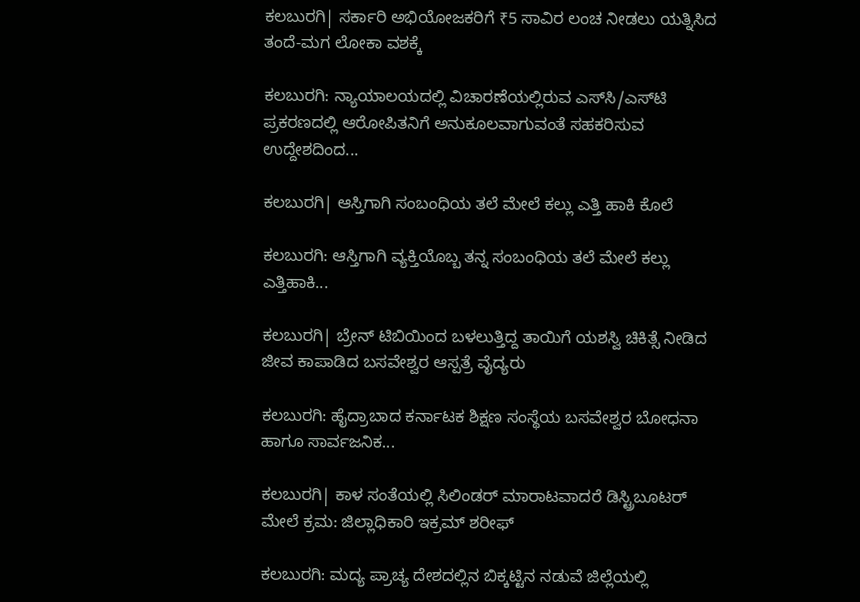ಕಲಬುರಗಿ| ಸರ್ಕಾರಿ ಅಭಿಯೋಜಕರಿಗೆ ₹5 ಸಾವಿರ ಲಂಚ ನೀಡಲು ಯತ್ನಿಸಿದ ತಂದೆ-ಮಗ ಲೋಕಾ ವಶಕ್ಕೆ

ಕಲಬುರಗಿ: ನ್ಯಾಯಾಲಯದಲ್ಲಿ ವಿಚಾರಣೆಯಲ್ಲಿರುವ ಎಸ್‌ಸಿ/ಎಸ್‌ಟಿ ಪ್ರಕರಣದಲ್ಲಿ ಆರೋಪಿತನಿಗೆ ಅನುಕೂಲವಾಗುವಂತೆ ಸಹಕರಿಸುವ ಉದ್ದೇಶದಿಂದ...

ಕಲಬುರಗಿ| ಆಸ್ತಿಗಾಗಿ ಸಂಬಂಧಿಯ ತಲೆ ಮೇಲೆ ಕಲ್ಲು ಎತ್ತಿ ಹಾಕಿ ಕೊಲೆ

ಕಲಬುರಗಿ: ಆಸ್ತಿಗಾಗಿ ವ್ಯಕ್ತಿಯೊಬ್ಬ ತನ್ನ ಸಂಬಂಧಿಯ ತಲೆ ಮೇಲೆ ಕಲ್ಲು ಎತ್ತಿಹಾಕಿ...

ಕಲಬುರಗಿ| ಬ್ರೇನ್ ಟಿಬಿಯಿಂದ ಬಳಲುತ್ತಿದ್ದ ತಾಯಿಗೆ ಯಶಸ್ವಿ ಚಿಕಿತ್ಸೆ ನೀಡಿದ ಜೀವ ಕಾಪಾಡಿದ ಬಸವೇಶ್ವರ ಆಸ್ಪತ್ರೆ ವೈದ್ಯರು

ಕಲಬುರಗಿ: ಹೈದ್ರಾಬಾದ ಕರ್ನಾಟಕ ಶಿಕ್ಷಣ ಸಂಸ್ಥೆಯ ಬಸವೇಶ್ವರ ಬೋಧನಾ ಹಾಗೂ ಸಾರ್ವಜನಿಕ...

ಕಲಬುರಗಿ| ಕಾಳ‌ ಸಂತೆಯಲ್ಲಿ ಸಿಲಿಂಡರ್ ಮಾರಾಟವಾದರೆ ಡಿಸ್ಟ್ರಿಬೂಟರ್ ಮೇಲೆ ಕ್ರಮ: ಜಿಲ್ಲಾಧಿಕಾರಿ ಇಕ್ರಮ್‌ ಶರೀಫ್

ಕಲಬುರಗಿ: ಮದ್ಯ ಪ್ರಾಚ್ಯ ದೇಶದಲ್ಲಿನ‌ ಬಿಕ್ಕಟ್ಟಿನ ನಡುವೆ ಜಿಲ್ಲೆಯಲ್ಲಿ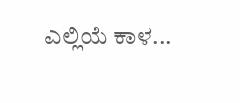ಎಲ್ಲಿಯೆ ಕಾಳ...